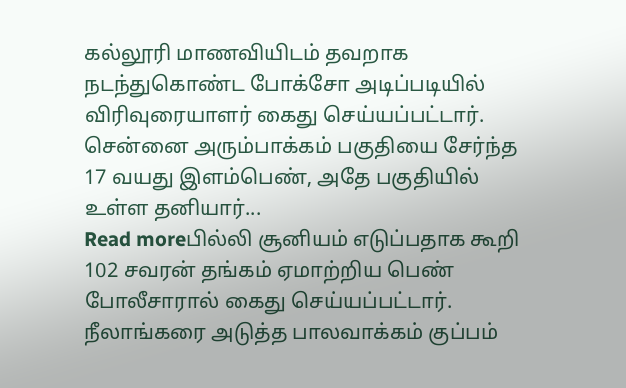கல்லூரி மாணவியிடம் தவறாக நடந்துகொண்ட போக்சோ அடிப்படியில் விரிவுரையாளர் கைது செய்யப்பட்டார். சென்னை அரும்பாக்கம் பகுதியை சேர்ந்த 17 வயது இளம்பெண், அதே பகுதியில் உள்ள தனியார்...
Read moreபில்லி சூனியம் எடுப்பதாக கூறி 102 சவரன் தங்கம் ஏமாற்றிய பெண் போலீசாரால் கைது செய்யப்பட்டார். நீலாங்கரை அடுத்த பாலவாக்கம் குப்பம்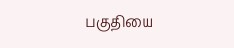பகுதியை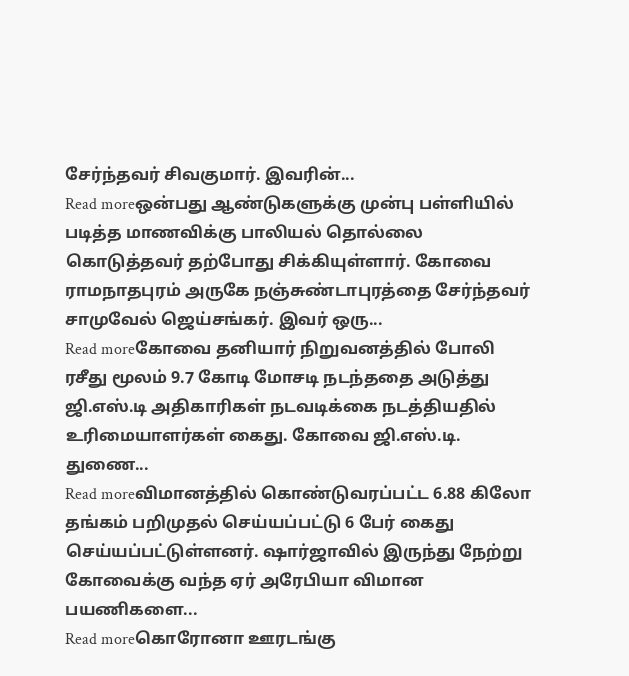சேர்ந்தவர் சிவகுமார். இவரின்...
Read moreஒன்பது ஆண்டுகளுக்கு முன்பு பள்ளியில் படித்த மாணவிக்கு பாலியல் தொல்லை கொடுத்தவர் தற்போது சிக்கியுள்ளார். கோவை ராமநாதபுரம் அருகே நஞ்சுண்டாபுரத்தை சேர்ந்தவர் சாமுவேல் ஜெய்சங்கர். இவர் ஒரு...
Read moreகோவை தனியார் நிறுவனத்தில் போலி ரசீது மூலம் 9.7 கோடி மோசடி நடந்ததை அடுத்து ஜி.எஸ்.டி அதிகாரிகள் நடவடிக்கை நடத்தியதில் உரிமையாளர்கள் கைது. கோவை ஜி.எஸ்.டி. துணை...
Read moreவிமானத்தில் கொண்டுவரப்பட்ட 6.88 கிலோ தங்கம் பறிமுதல் செய்யப்பட்டு 6 பேர் கைது செய்யப்பட்டுள்ளனர். ஷார்ஜாவில் இருந்து நேற்று கோவைக்கு வந்த ஏர் அரேபியா விமான பயணிகளை...
Read moreகொரோனா ஊரடங்கு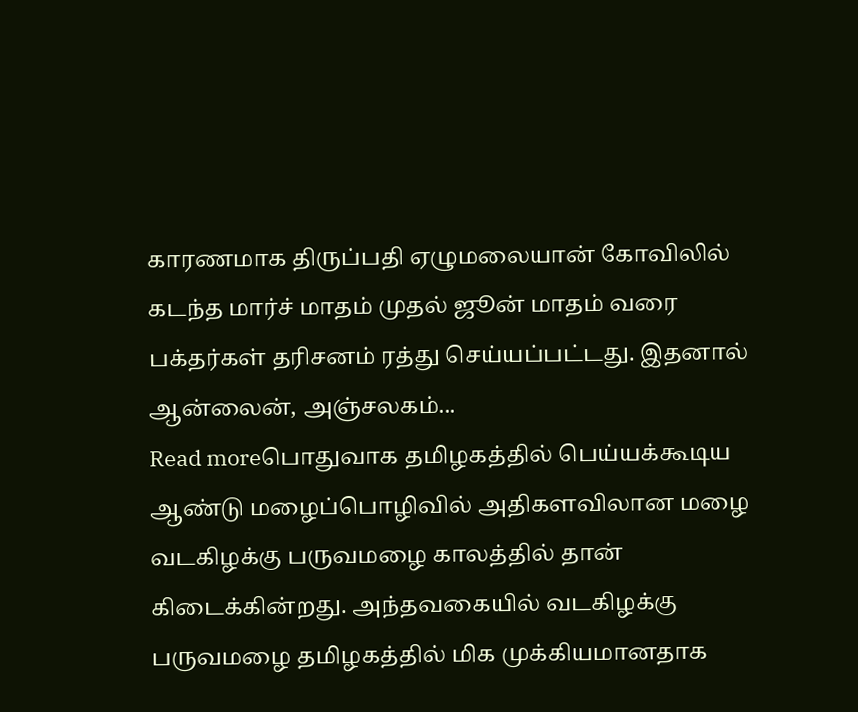காரணமாக திருப்பதி ஏழுமலையான் கோவிலில் கடந்த மார்ச் மாதம் முதல் ஜூன் மாதம் வரை பக்தர்கள் தரிசனம் ரத்து செய்யப்பட்டது. இதனால் ஆன்லைன், அஞ்சலகம்...
Read moreபொதுவாக தமிழகத்தில் பெய்யக்கூடிய ஆண்டு மழைப்பொழிவில் அதிகளவிலான மழை வடகிழக்கு பருவமழை காலத்தில் தான் கிடைக்கின்றது. அந்தவகையில் வடகிழக்கு பருவமழை தமிழகத்தில் மிக முக்கியமானதாக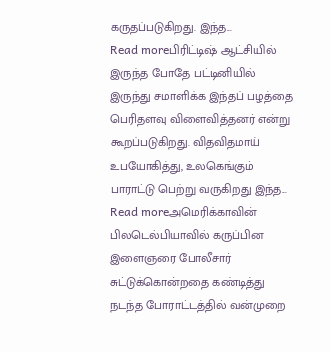கருதப்படுகிறது. இந்த...
Read moreபிரிட்டிஷ் ஆட்சியில் இருந்த போதே பட்டினியில் இருந்து சமாளிக்க இந்தப் பழத்தை பெரிதளவு விளைவித்தனர் என்று கூறப்படுகிறது. விதவிதமாய் உபயோகித்து, உலகெங்கும் பாராட்டு பெற்று வருகிறது இந்த...
Read moreஅமெரிக்காவின் பிலடெல்பியாவில் கருப்பின இளைஞரை போலீசார் சுட்டுக்கொன்றதை கண்டித்து நடந்த போராட்டத்தில் வன்முறை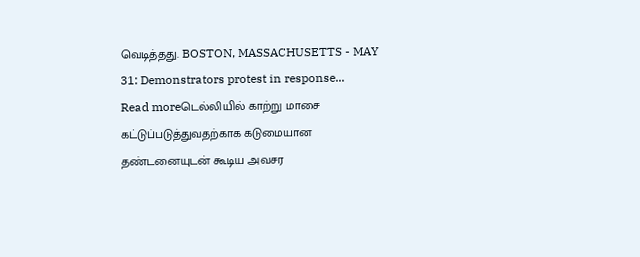வெடித்தது. BOSTON, MASSACHUSETTS - MAY 31: Demonstrators protest in response...
Read moreடெல்லியில் காற்று மாசை கட்டுப்படுத்துவதற்காக கடுமையான தண்டனையுடன் கூடிய அவசர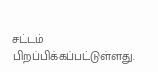சட்டம் பிறப்பிக்கப்பட்டுள்ளது.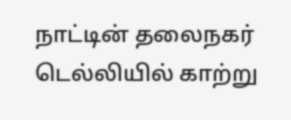நாட்டின் தலைநகர் டெல்லியில் காற்று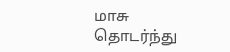மாசு தொடர்ந்து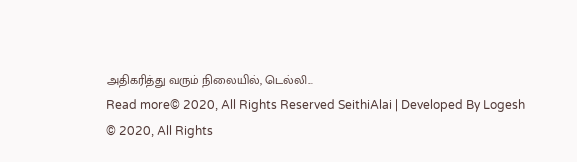அதிகரித்து வரும் நிலையில், டெல்லி...
Read more© 2020, All Rights Reserved SeithiAlai | Developed By Logesh
© 2020, All Rights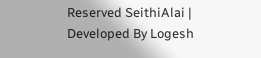Reserved SeithiAlai | Developed By Logesh